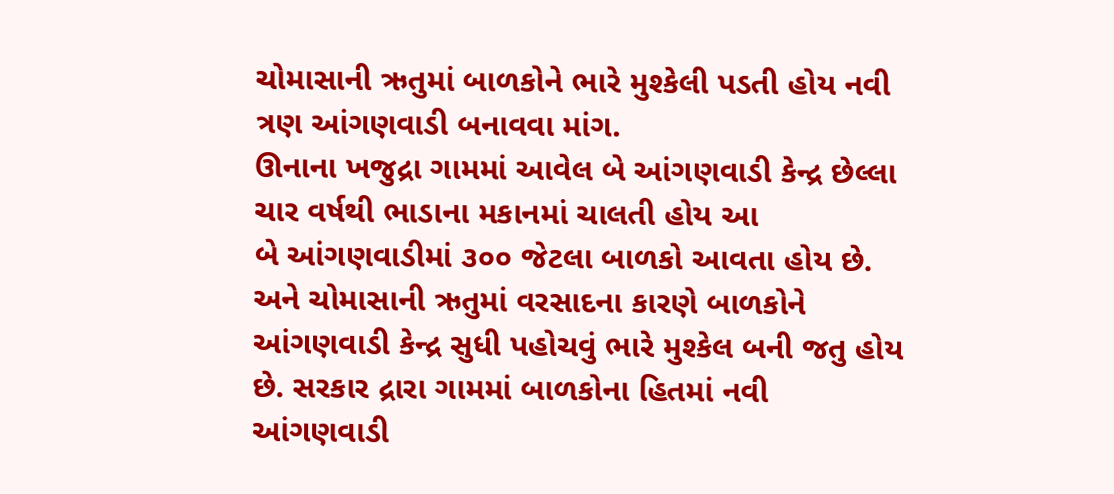ચોમાસાની ઋતુમાં બાળકોને ભારે મુશ્કેલી પડતી હોય નવી ત્રણ આંગણવાડી બનાવવા માંગ.
ઊનાના ખજુદ્રા ગામમાં આવેલ બે આંગણવાડી કેન્દ્ર છેલ્લા ચાર વર્ષથી ભાડાના મકાનમાં ચાલતી હોય આ
બે આંગણવાડીમાં ૩૦૦ જેટલા બાળકો આવતા હોય છે. અને ચોમાસાની ઋતુમાં વરસાદના કારણે બાળકોને
આંગણવાડી કેન્દ્ર સુધી પહોચવું ભારે મુશ્કેલ બની જતુ હોય છે. સરકાર દ્રારા ગામમાં બાળકોના હિતમાં નવી
આંગણવાડી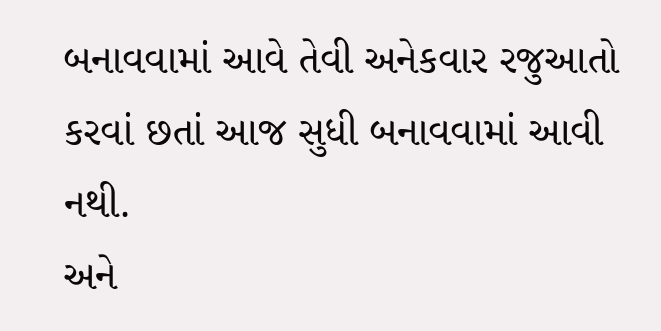બનાવવામાં આવે તેવી અનેકવાર રજુઆતો કરવાં છતાં આજ સુધી બનાવવામાં આવી નથી.
અને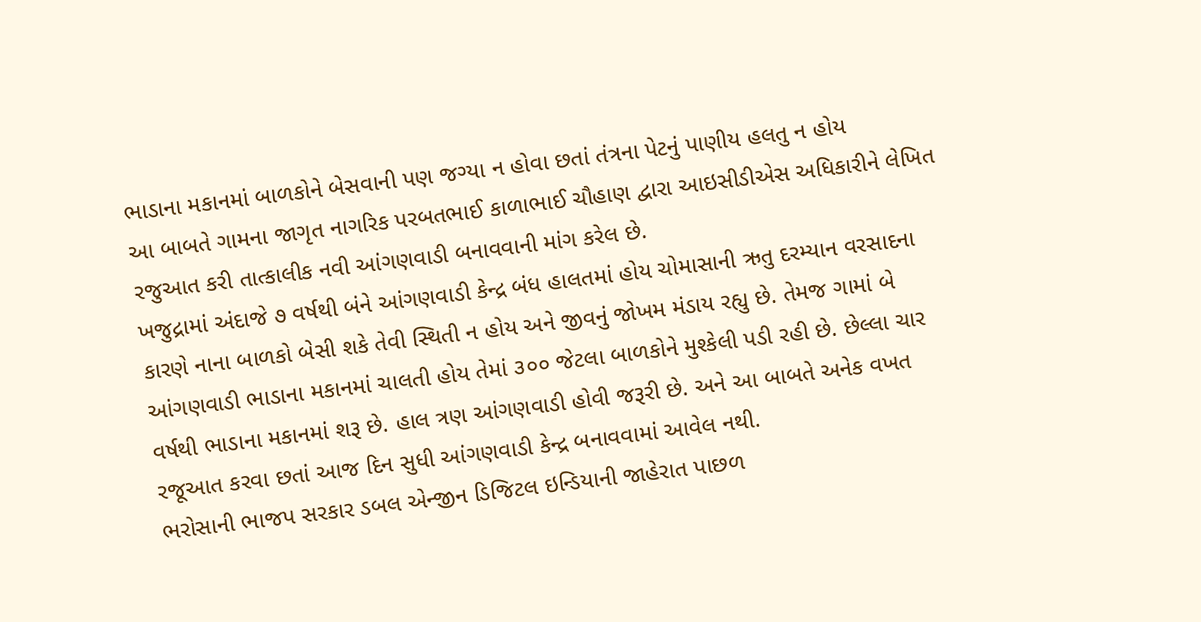ભાડાના મકાનમાં બાળકોને બેસવાની પણ જગ્યા ન હોવા છતાં તંત્રના પેટનું પાણીય હલતુ ન હોય
આ બાબતે ગામના જાગૃત નાગરિક પરબતભાઈ કાળાભાઈ ચૌહાણ દ્વારા આઇસીડીએસ અધિકારીને લેખિત
રજુઆત કરી તાત્કાલીક નવી આંગણવાડી બનાવવાની માંગ કરેલ છે.
ખજુદ્રામાં અંદાજે ૭ વર્ષથી બંને આંગણવાડી કેન્દ્ર બંધ હાલતમાં હોય ચોમાસાની ઋતુ દરમ્યાન વરસાદના
કારણે નાના બાળકો બેસી શકે તેવી સ્થિતી ન હોય અને જીવનું જોખમ મંડાય રહ્યુ છે. તેમજ ગામાં બે
આંગણવાડી ભાડાના મકાનમાં ચાલતી હોય તેમાં ૩૦૦ જેટલા બાળકોને મુશ્કેલી પડી રહી છે. છેલ્લા ચાર
વર્ષથી ભાડાના મકાનમાં શરૂ છે. હાલ ત્રણ આંગણવાડી હોવી જરૂરી છે. અને આ બાબતે અનેક વખત
રજૂઆત કરવા છતાં આજ દિન સુધી આંગણવાડી કેન્દ્ર બનાવવામાં આવેલ નથી.
ભરોસાની ભાજપ સરકાર ડબલ એન્જીન ડિજિટલ ઇન્ડિયાની જાહેરાત પાછળ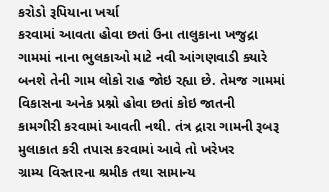કરોડો રૂપિયાના ખર્ચા
કરવામાં આવતા હોવા છતાં ઉના તાલુકાના ખજુદ્રા ગામમાં નાના ભુલકાઓ માટે નવી આંગણવાડી ક્યારે
બનશે તેની ગામ લોકો રાહ જોઇ રહ્યા છે. તેમજ ગામમાં વિકાસના અનેક પ્રશ્નો હોવા છતાં કોઇ જાતની
કામગીરી કરવામાં આવતી નથી. તંત્ર દ્રારા ગામની રૂબરૂ મુલાકાત કરી તપાસ કરવામાં આવે તો ખરેખર
ગ્રામ્ય વિસ્તારના શ્રમીક તથા સામાન્ય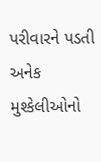પરીવારને પડતી અનેક મુશ્કેલીઓનો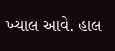ખ્યાલ આવે. હાલ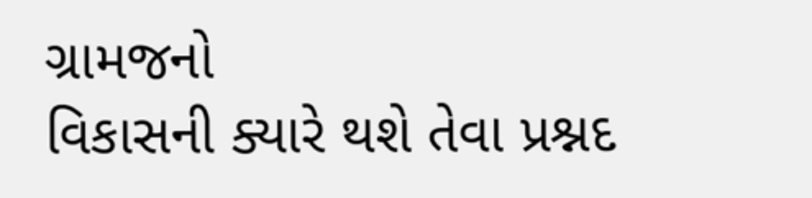ગ્રામજનો
વિકાસની ક્યારે થશે તેવા પ્રશ્નદ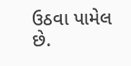ઉઠવા પામેલ છે.